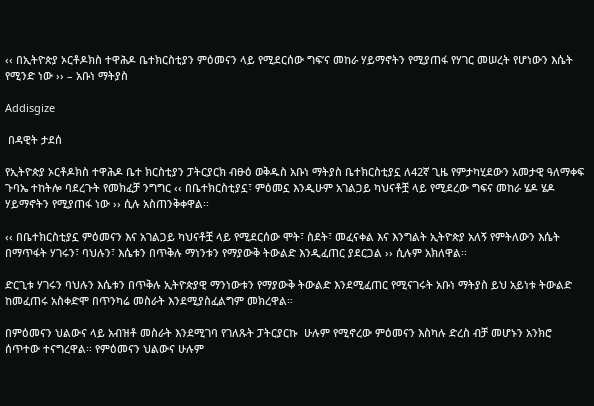‹‹ በኢትዮጵያ ኦርቶዶክስ ተዋሕዶ ቤተክርስቲያን ምዕመናን ላይ የሚደርሰው ግፍ’ና መከራ ሃይማኖትን የሚያጠፋ የሃገር መሠረት የሆነውን እሴት የሚንድ ነው ›› – አቡነ ማትያስ

Addisgize

 በዳዊት ታደሰ

የኢትዮጵያ ኦርቶዶክስ ተዋሕዶ ቤተ ክርስቲያን ፓትርያርክ ብፁዕ ወቅዱስ አቡነ ማትያስ ቤተክርስቲያኗ ለ42ኛ ጊዜ የምታካሂደውን አመታዊ ዓለማቀፍ ጉባኤ ተከትሎ ባደረጉት የመክፈቻ ንግግር ‹‹ በቤተክርስቲያኗ፣ ምዕመኗ እንዲሁም አገልጋይ ካህናቶቿ ላይ የሚደረው ግፍና መከራ ሄዶ ሄዶ ሃይማኖትን የሚያጠፋ ነው ›› ሲሉ አስጠንቅቀዋል፡፡

‹‹ በቤተክርስቲያኗ ምዕመናን እና አገልጋይ ካህናቶቿ ላይ የሚደርሰው ሞት፣ ስደት፣ መፈናቀል እና እንግልት ኢትዮጵያ አለኝ የምትለውን እሴት በማጥፋት ሃገሩን፣ ባህሉን፣ እሴቱን በጥቅሉ ማነንቱን የማያውቅ ትውልድ እንዲፈጠር ያደርጋል ›› ሲሉም አክለዋል፡፡

ድርጊቱ ሃገሩን ባህሉን እሴቱን በጥቅሉ ኢትዮጵያዊ ማንነውቱን የማያውቅ ትውልድ እንደሚፈጠር የሚናገሩት አቡነ ማትያስ ይህ አይነቱ ትውልድ ከመፈጠሩ አስቀድሞ በጥንካሬ መስራት እንደሚያስፈልግም መክረዋል።

በምዕመናን ህልውና ላይ አብዝቶ መስራት እንደሚገባ የገለጹት ፓትርያርኩ  ሁሉም የሚኖረው ምዕመናን እስካሉ ድረስ ብቻ መሆኑን አንክሮ ሰጥተው ተናግረዋል፡፡ የምዕመናን ህልውና ሁሉም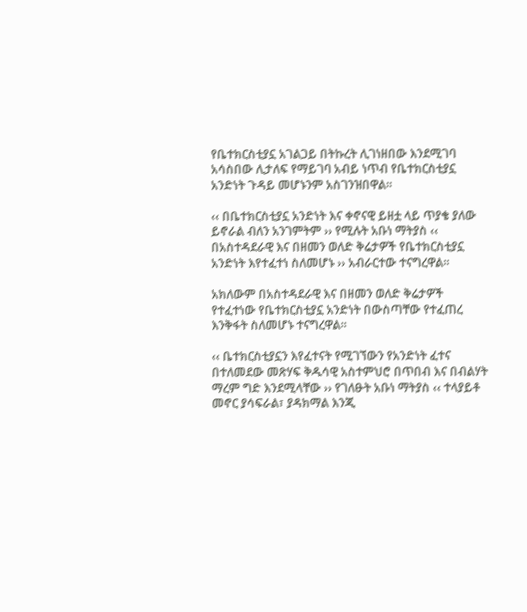የቤተክርስቲያኗ አገልጋይ በትኩረት ሊገነዘበው እንደሚገባ አሳስበው ሊታለፍ የማይገባ አብይ ነጥብ የቤተክርስቲያኗ አንድነት ጉዳይ መሆኑንም አስገንዝበዋል፡፡

‹‹ በቤተክርስቲያኗ አንድነት እና ቀኖናዊ ይዘቷ ላይ ጥያቄ ያለው ይኖራል ብለን አንገምትም ›› የሚሉት አቡነ ማትያስ ‹‹ በአስተዳደራዊ እና በዘመን ወለድ ቅሬታዎች የቤተክርስቲያኗ አንድነት እየተፈተነ ስለመሆኑ ›› አብራርተው ተናግረዋል፡፡

አክለውም በአስተዳደራዊ እና በዘመን ወለድ ቅሬታዎች የተፈተነው የቤተክርስቲያኗ አንድነት በውስጣቸው የተፈጠረ እንቅፋት ስለመሆኑ ተናግረዋል፡፡

‹‹ ቤተክርስቲያኗን እየፈተናት የሚገኘውን የአንድነት ፈተና በተለመደው መጽሃፍ ቅዱሳዊ አስተምህሮ በጥበብ እና በብልሃት ማረም ግድ እንደሚላቸው ›› የገለፁት አቡነ ማትያስ ‹‹ ተላያይቶ መኖር ያሳፍራል፣ ያዳክማል እንጂ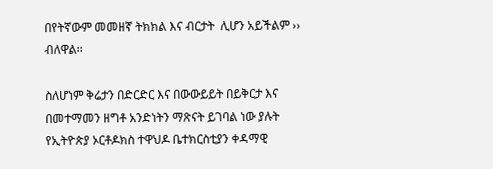በየትኛውም መመዘኛ ትክክል እና ብርታት  ሊሆን አይችልም ›› ብለዋል፡፡

ስለሆነም ቅሬታን በድርድር እና በውውይይት በይቅርታ እና በመተማመን ዘግቶ አንድነትን ማጽናት ይገባል ነው ያሉት የኢትዮጵያ ኦርቶዶክስ ተዋህዶ ቤተክርስቲያን ቀዳማዊ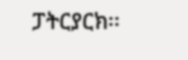ፓትርያርክ፡፡